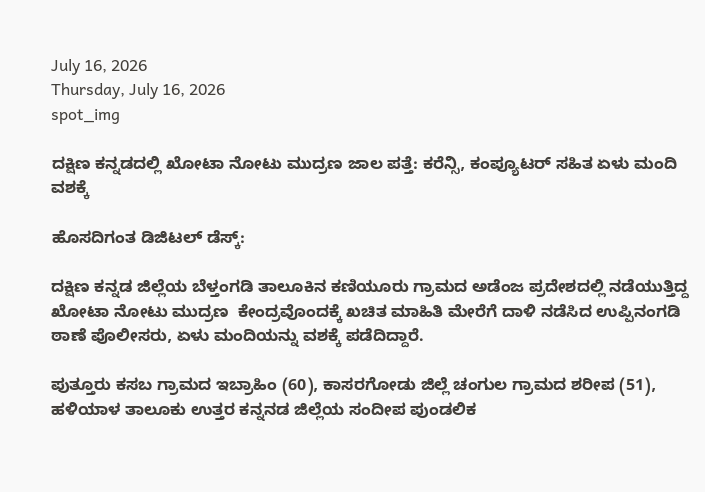July 16, 2026
Thursday, July 16, 2026
spot_img

ದಕ್ಷಿಣ ಕನ್ನಡದಲ್ಲಿ ಖೋಟಾ ನೋಟು ಮುದ್ರಣ ಜಾಲ ಪತ್ತೆ: ಕರೆನ್ಸಿ, ಕಂಪ್ಯೂಟರ್ ಸಹಿತ ಏಳು ಮಂದಿ ವಶಕ್ಕೆ

ಹೊಸದಿಗಂತ ಡಿಜಿಟಲ್ ಡೆಸ್ಕ್:

ದಕ್ಷಿಣ ಕನ್ನಡ ಜಿಲ್ಲೆಯ ಬೆಳ್ತಂಗಡಿ ತಾಲೂಕಿನ ಕಣಿಯೂರು ಗ್ರಾಮದ ಅಡೆಂಜ ಪ್ರದೇಶದಲ್ಲಿ ನಡೆಯುತ್ತಿದ್ದ ಖೋಟಾ ನೋಟು ಮುದ್ರಣ  ಕೇಂದ್ರವೊಂದಕ್ಕೆ ಖಚಿತ ಮಾಹಿತಿ ಮೇರೆಗೆ ದಾಳಿ ನಡೆಸಿದ ಉಪ್ಪಿನಂಗಡಿ ಠಾಣೆ ಪೊಲೀಸರು, ಏಳು ಮಂದಿಯನ್ನು ವಶಕ್ಕೆ ಪಡೆದಿದ್ದಾರೆ.

ಪುತ್ತೂರು ಕಸಬ ಗ್ರಾಮದ ಇಬ್ರಾಹಿಂ (60), ಕಾಸರಗೋಡು ಜಿಲ್ಲೆ ಚಂಗುಲ ಗ್ರಾಮದ ಶರೀಪ (51), ಹಳಿಯಾಳ ತಾಲೂಕು ಉತ್ತರ ಕನ್ನನಡ ಜಿಲ್ಲೆಯ ಸಂದೀಪ ಪುಂಡಲಿಕ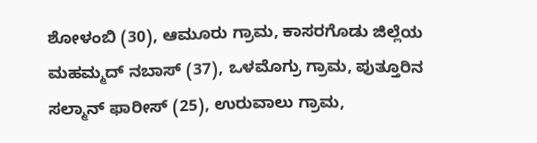ಶೋಳಂಬಿ (30), ಆಮೂರು ಗ್ರಾಮ, ಕಾಸರಗೊಡು ಜಿಲ್ಲೆಯ ಮಹಮ್ಮದ್ ನಬಾಸ್ (37), ಒಳಮೊಗ್ರು ಗ್ರಾಮ, ಪುತ್ತೂರಿನ ಸಲ್ಮಾನ್ ಫಾರೀಸ್ (25), ಉರುವಾಲು ಗ್ರಾಮ,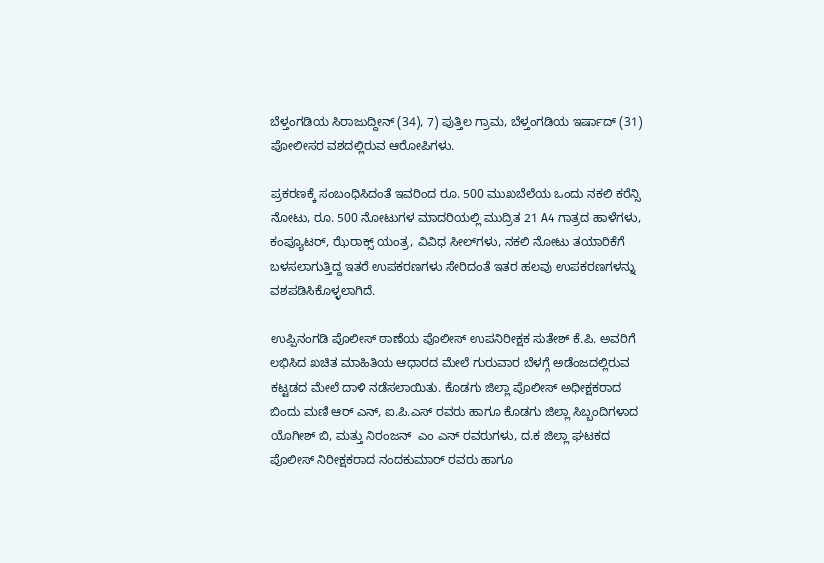ಬೆಳ್ತಂಗಡಿಯ ಸಿರಾಜುದ್ದೀನ್ (34), 7) ಪುತ್ತಿಲ ಗ್ರಾಮ, ಬೆಳ್ತಂಗಡಿಯ ಇರ್ಷಾದ್ (31)  ಪೋಲೀಸರ ವಶದಲ್ಲಿರುವ ಆರೋಪಿಗಳು.

ಪ್ರಕರಣಕ್ಕೆ ಸಂಬಂಧಿಸಿದಂತೆ ಇವರಿಂದ ರೂ. 500 ಮುಖಬೆಲೆಯ ಒಂದು ನಕಲಿ ಕರೆನ್ಸಿ ನೋಟು, ರೂ. 500 ನೋಟುಗಳ ಮಾದರಿಯಲ್ಲಿ ಮುದ್ರಿತ 21 A4 ಗಾತ್ರದ ಹಾಳೆಗಳು, ಕಂಪ್ಯೂಟರ್, ಝೆರಾಕ್ಸ್ ಯಂತ್ರ, ವಿವಿಧ ಸೀಲ್‌ಗಳು, ನಕಲಿ ನೋಟು ತಯಾರಿಕೆಗೆ ಬಳಸಲಾಗುತ್ತಿದ್ದ ಇತರೆ ಉಪಕರಣಗಳು ಸೇರಿದಂತೆ ಇತರ ಹಲವು ಉಪಕರಣಗಳನ್ನು ವಶಪಡಿಸಿಕೊಳ್ಳಲಾಗಿದೆ.

ಉಪ್ಪಿನಂಗಡಿ ಪೊಲೀಸ್ ಠಾಣೆಯ ಪೊಲೀಸ್ ಉಪನಿರೀಕ್ಷಕ ಸುತೇಶ್ ಕೆ.ಪಿ. ಅವರಿಗೆ ಲಭಿಸಿದ ಖಚಿತ ಮಾಹಿತಿಯ ಆಧಾರದ ಮೇಲೆ ಗುರುವಾರ ಬೆಳಗ್ಗೆ ಅಡೆಂಜದಲ್ಲಿರುವ ಕಟ್ಟಡದ ಮೇಲೆ ದಾಳಿ ನಡೆಸಲಾಯಿತು. ಕೊಡಗು ಜಿಲ್ಲಾ ಪೊಲೀಸ್ ಅಧೀಕ್ಷಕರಾದ ಬಿಂದು ಮಣಿ ಆರ್ ಎನ್, ಐ.ಪಿ.ಎಸ್ ರವರು ಹಾಗೂ ಕೊಡಗು ಜಿಲ್ಲಾ ಸಿಬ್ಬಂದಿಗಳಾದ ಯೊಗೀಶ್ ಬಿ, ಮತ್ತು ನಿರಂಜನ್  ಎಂ ಎನ್ ರವರುಗಳು, ದ.ಕ ಜಿಲ್ಲಾ ಘಟಕದ ಪೊಲೀಸ್ ನಿರೀಕ್ಷಕರಾದ ನಂದಕುಮಾರ್ ರವರು ಹಾಗೂ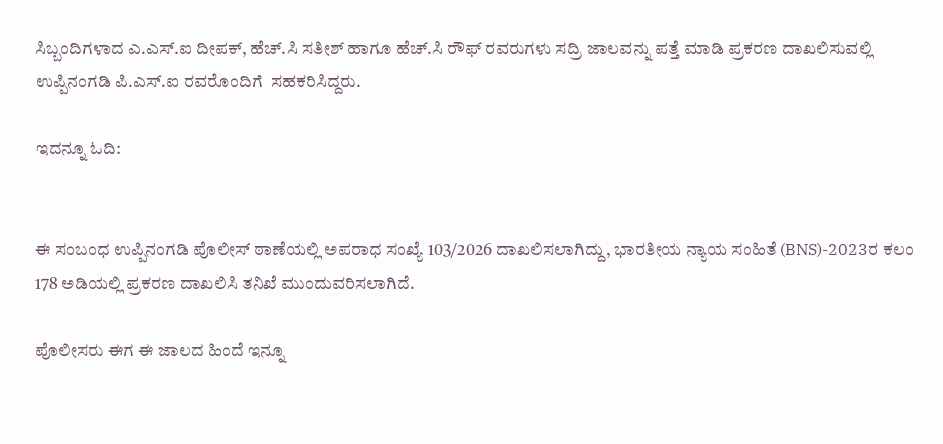ಸಿಬ್ಬಂದಿಗಳಾದ ಎ.ಎಸ್.ಐ ದೀಪಕ್, ಹೆಚ್.ಸಿ ಸತೀಶ್ ಹಾಗೂ ಹೆಚ್.ಸಿ ರೌಫ್ ರವರುಗಳು ಸದ್ರಿ ಜಾಲವನ್ನು ಪತ್ತೆ ಮಾಡಿ ಪ್ರಕರಣ ದಾಖಲಿಸುವಲ್ಲಿ ಉಪ್ಪಿನಂಗಡಿ ಪಿ.ಎಸ್.ಐ ರವರೊಂದಿಗೆ  ಸಹಕರಿಸಿದ್ದರು.

ಇದನ್ನೂ ಓದಿ:


ಈ ಸಂಬಂಧ ಉಪ್ಪಿನಂಗಡಿ ಪೊಲೀಸ್ ಠಾಣೆಯಲ್ಲಿ ಅಪರಾಧ ಸಂಖ್ಯೆ 103/2026 ದಾಖಲಿಸಲಾಗಿದ್ದು, ಭಾರತೀಯ ನ್ಯಾಯ ಸಂಹಿತೆ (BNS)-2023ರ ಕಲಂ 178 ಅಡಿಯಲ್ಲಿ ಪ್ರಕರಣ ದಾಖಲಿಸಿ ತನಿಖೆ ಮುಂದುವರಿಸಲಾಗಿದೆ.

ಪೊಲೀಸರು ಈಗ ಈ ಜಾಲದ ಹಿಂದೆ ಇನ್ನೂ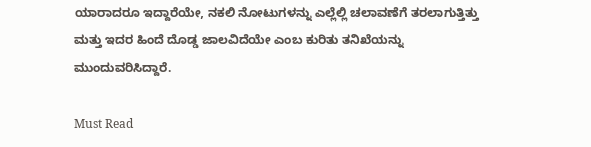ಯಾರಾದರೂ ಇದ್ದಾರೆಯೇ, ನಕಲಿ ನೋಟುಗಳನ್ನು ಎಲ್ಲೆಲ್ಲಿ ಚಲಾವಣೆಗೆ ತರಲಾಗುತ್ತಿತ್ತು ಮತ್ತು ಇದರ ಹಿಂದೆ ದೊಡ್ಡ ಜಾಲವಿದೆಯೇ ಎಂಬ ಕುರಿತು ತನಿಖೆಯನ್ನು ಮುಂದುವರಿಸಿದ್ದಾರೆ.

Must Read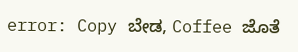error: Copy ಬೇಡ, Coffee ಜೊತೆ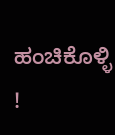ಹಂಚಿಕೊಳ್ಳಿ !